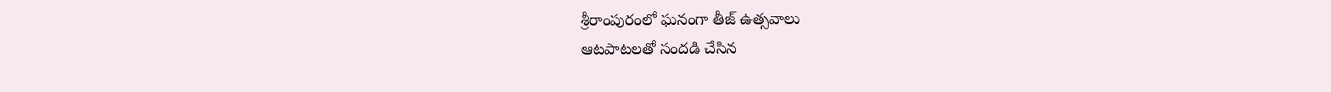శ్రీరాంపురంలో ఘనంగా తీజ్ ఉత్సవాలు
ఆటపాటలతో సందడి చేసిన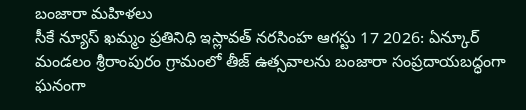బంజారా మహిళలు
సీకే న్యూస్ ఖమ్మం ప్రతినిధి ఇస్లావత్ నరసింహ ఆగస్టు 17 2026: ఏన్కూర్ మండలం శ్రీరాంపురం గ్రామంలో తీజ్ ఉత్సవాలను బంజారా సంప్రదాయబద్ధంగా ఘనంగా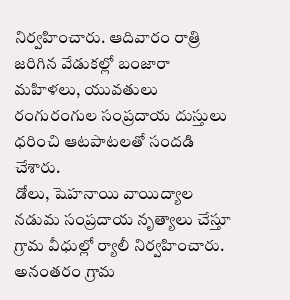నిర్వహించారు. ఆదివారం రాత్రి జరిగిన వేడుకల్లో బంజారా మహిళలు, యువతులు రంగురంగుల సంప్రదాయ దుస్తులు ధరించి ఆటపాటలతో సందడి చేశారు.
డోలు, షెహనాయి వాయిద్యాల నడుమ సంప్రదాయ నృత్యాలు చేస్తూ గ్రామ వీధుల్లో ర్యాలీ నిర్వహించారు. అనంతరం గ్రామ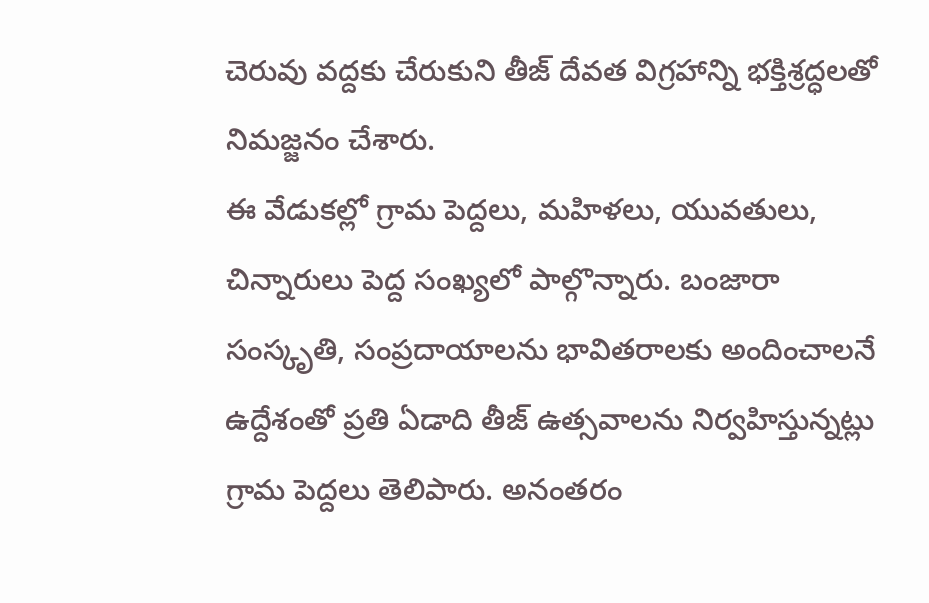చెరువు వద్దకు చేరుకుని తీజ్ దేవత విగ్రహాన్ని భక్తిశ్రద్ధలతో నిమజ్జనం చేశారు.
ఈ వేడుకల్లో గ్రామ పెద్దలు, మహిళలు, యువతులు, చిన్నారులు పెద్ద సంఖ్యలో పాల్గొన్నారు. బంజారా సంస్కృతి, సంప్రదాయాలను భావితరాలకు అందించాలనే ఉద్దేశంతో ప్రతి ఏడాది తీజ్ ఉత్సవాలను నిర్వహిస్తున్నట్లు గ్రామ పెద్దలు తెలిపారు. అనంతరం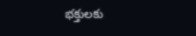భక్తులకు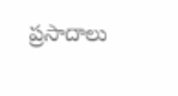ప్రసాదాలు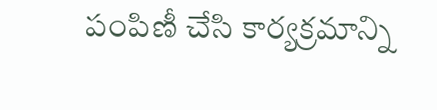పంపిణీ చేసి కార్యక్రమాన్ని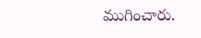ముగించారు.